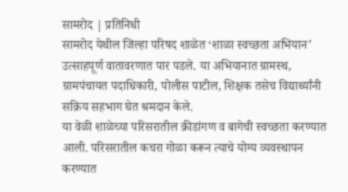सामरोद | प्रतिनिधी
सामरोद येथील जिल्हा परिषद शाळेत ‘शाळा स्वच्छता अभियान’ उत्साहपूर्ण वातावरणात पार पडले. या अभियानात ग्रामस्थ, ग्रामपंचायत पदाधिकारी, पोलीस पाटील, शिक्षक तसेच विद्यार्थ्यांनी सक्रिय सहभाग घेत श्रमदान केले.
या वेळी शाळेच्या परिसरातील क्रीडांगण व बागेची स्वच्छता करण्यात आली. परिसरातील कचरा गोळा करून त्याचे योग्य व्यवस्थापन करण्यात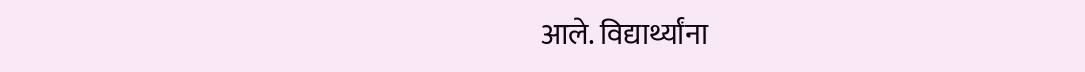आले. विद्यार्थ्यांना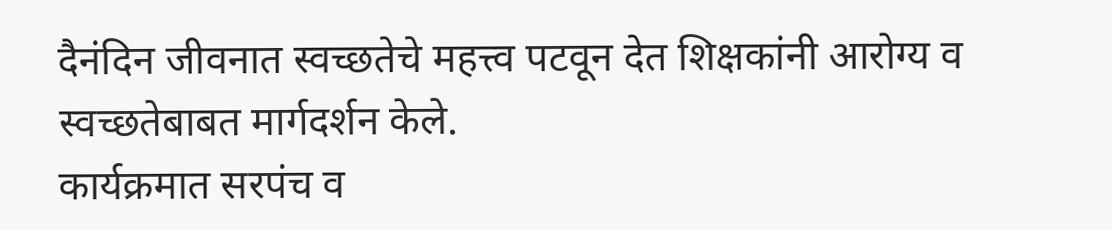दैनंदिन जीवनात स्वच्छतेचे महत्त्व पटवून देत शिक्षकांनी आरोग्य व स्वच्छतेबाबत मार्गदर्शन केले.
कार्यक्रमात सरपंच व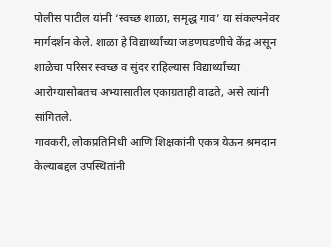पोलीस पाटील यांनी ‘स्वच्छ शाळा, समृद्ध गाव’ या संकल्पनेवर मार्गदर्शन केले. शाळा हे विद्यार्थ्यांच्या जडणघडणीचे केंद्र असून शाळेचा परिसर स्वच्छ व सुंदर राहिल्यास विद्यार्थ्यांच्या आरोग्यासोबतच अभ्यासातील एकाग्रताही वाढते, असे त्यांनी सांगितले.
गावकरी, लोकप्रतिनिधी आणि शिक्षकांनी एकत्र येऊन श्रमदान केल्याबद्दल उपस्थितांनी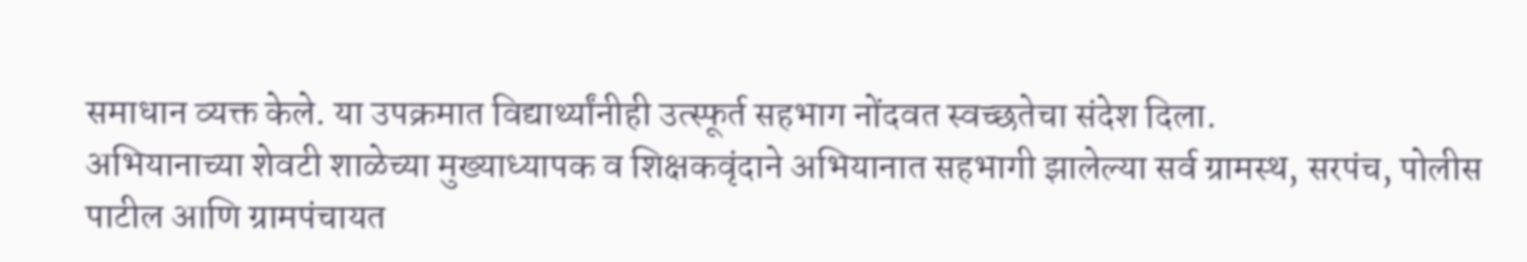समाधान व्यक्त केले. या उपक्रमात विद्यार्थ्यांनीही उत्स्फूर्त सहभाग नोंदवत स्वच्छतेचा संदेश दिला.
अभियानाच्या शेवटी शाळेच्या मुख्याध्यापक व शिक्षकवृंदाने अभियानात सहभागी झालेल्या सर्व ग्रामस्थ, सरपंच, पोलीस पाटील आणि ग्रामपंचायत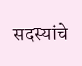सदस्यांचे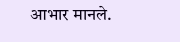आभार मानले.